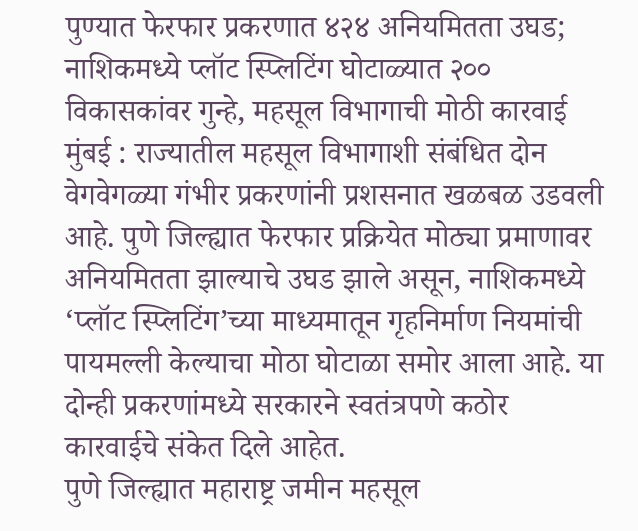पुण्यात फेरफार प्रकरणात ४२४ अनियमितता उघड; नाशिकमध्ये प्लॉट स्प्लिटिंग घोटाळ्यात २०० विकासकांवर गुन्हे, महसूल विभागाची मोठी कारवाई
मुंबई : राज्यातील महसूल विभागाशी संबंधित दोन वेगवेगळ्या गंभीर प्रकरणांनी प्रशसनात खळबळ उडवली आहे. पुणे जिल्ह्यात फेरफार प्रक्रियेत मोठ्या प्रमाणावर अनियमितता झाल्याचे उघड झाले असून, नाशिकमध्ये ‘प्लॉट स्प्लिटिंग’च्या माध्यमातून गृहनिर्माण नियमांची पायमल्ली केल्याचा मोठा घोटाळा समोर आला आहे. या दोन्ही प्रकरणांमध्ये सरकारने स्वतंत्रपणे कठोर कारवाईचे संकेत दिले आहेत.
पुणे जिल्ह्यात महाराष्ट्र जमीन महसूल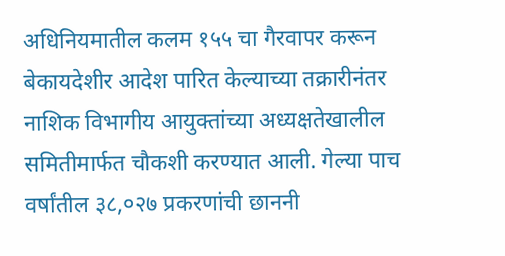अधिनियमातील कलम १५५ चा गैरवापर करून बेकायदेशीर आदेश पारित केल्याच्या तक्रारीनंतर नाशिक विभागीय आयुक्तांच्या अध्यक्षतेखालील समितीमार्फत चौकशी करण्यात आली. गेल्या पाच वर्षांतील ३८,०२७ प्रकरणांची छाननी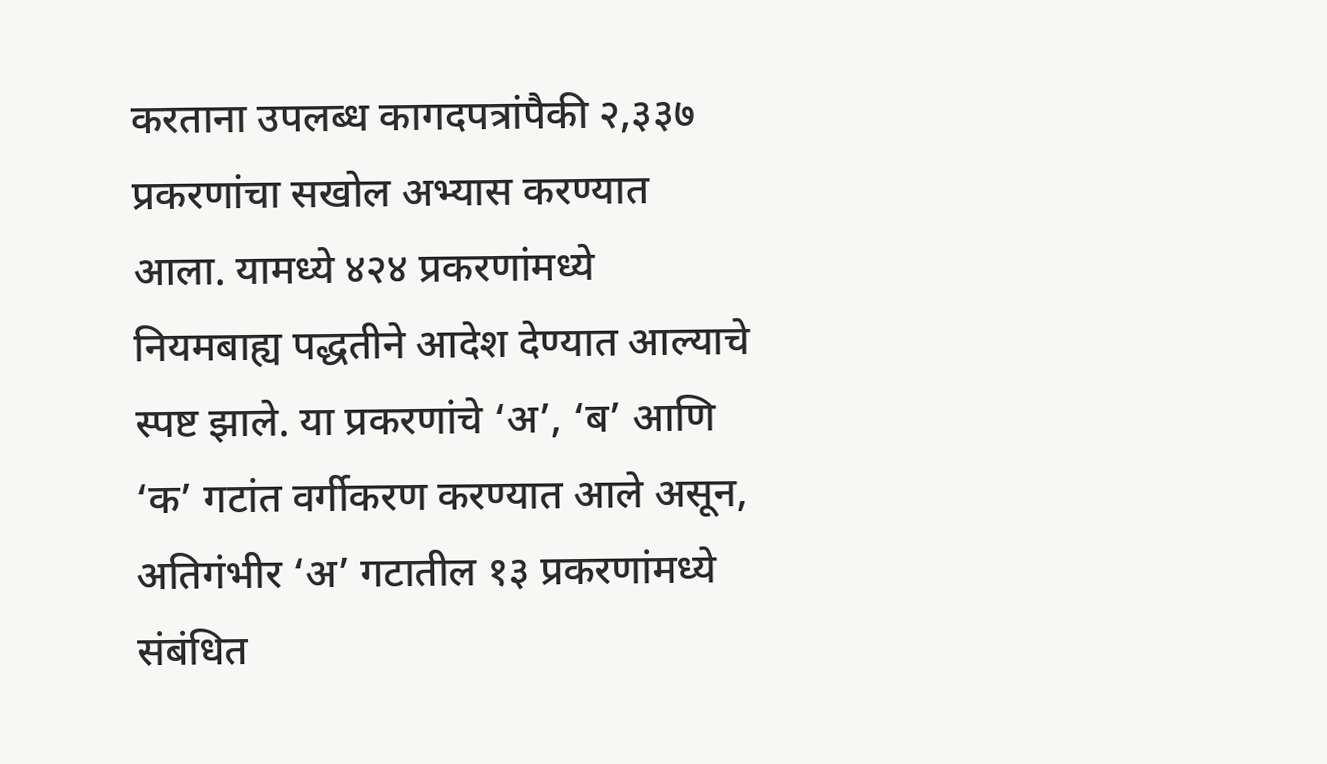करताना उपलब्ध कागदपत्रांपैकी २,३३७ प्रकरणांचा सखोल अभ्यास करण्यात आला. यामध्ये ४२४ प्रकरणांमध्ये नियमबाह्य पद्धतीने आदेश देण्यात आल्याचे स्पष्ट झाले. या प्रकरणांचे ‘अ’, ‘ब’ आणि ‘क’ गटांत वर्गीकरण करण्यात आले असून, अतिगंभीर ‘अ’ गटातील १३ प्रकरणांमध्ये संबंधित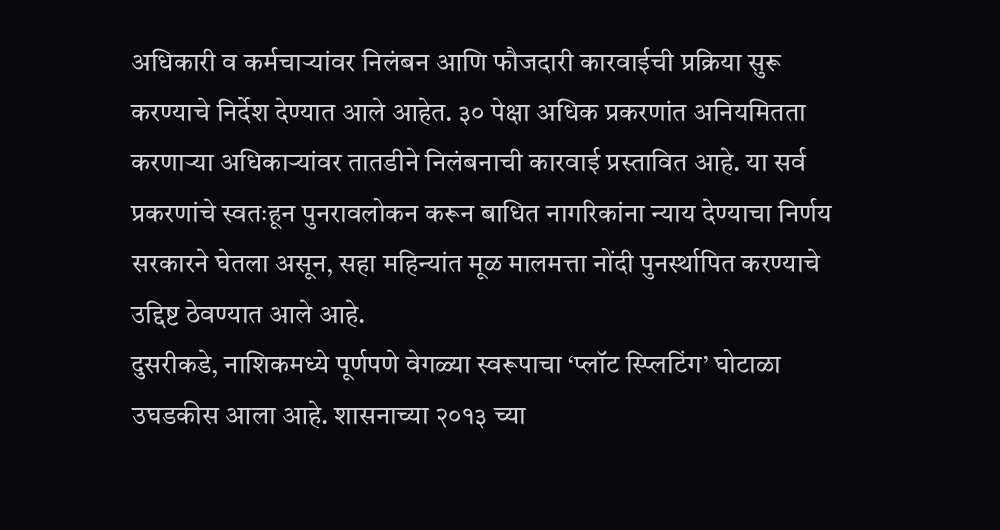अधिकारी व कर्मचाऱ्यांवर निलंबन आणि फौजदारी कारवाईची प्रक्रिया सुरू करण्याचे निर्देश देण्यात आले आहेत. ३० पेक्षा अधिक प्रकरणांत अनियमितता करणाऱ्या अधिकाऱ्यांवर तातडीने निलंबनाची कारवाई प्रस्तावित आहे. या सर्व प्रकरणांचे स्वतःहून पुनरावलोकन करून बाधित नागरिकांना न्याय देण्याचा निर्णय सरकारने घेतला असून, सहा महिन्यांत मूळ मालमत्ता नोंदी पुनर्स्थापित करण्याचे उद्दिष्ट ठेवण्यात आले आहे.
दुसरीकडे, नाशिकमध्ये पूर्णपणे वेगळ्या स्वरूपाचा ‘प्लॉट स्प्लिटिंग’ घोटाळा उघडकीस आला आहे. शासनाच्या २०१३ च्या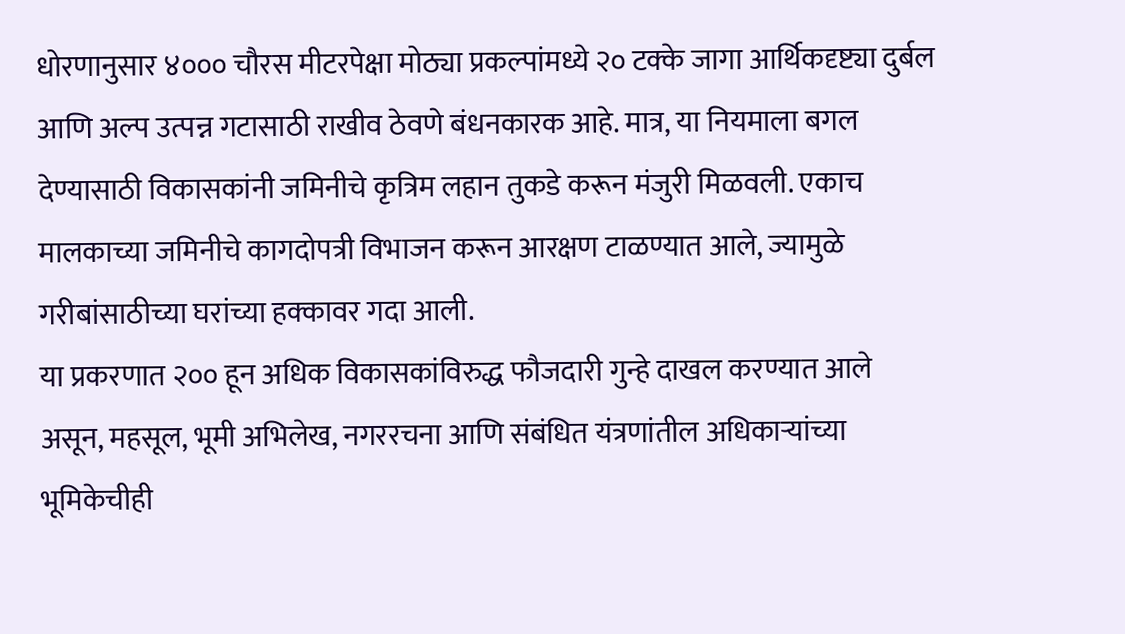धोरणानुसार ४००० चौरस मीटरपेक्षा मोठ्या प्रकल्पांमध्ये २० टक्के जागा आर्थिकदृष्ट्या दुर्बल आणि अल्प उत्पन्न गटासाठी राखीव ठेवणे बंधनकारक आहे. मात्र, या नियमाला बगल देण्यासाठी विकासकांनी जमिनीचे कृत्रिम लहान तुकडे करून मंजुरी मिळवली. एकाच मालकाच्या जमिनीचे कागदोपत्री विभाजन करून आरक्षण टाळण्यात आले, ज्यामुळे गरीबांसाठीच्या घरांच्या हक्कावर गदा आली.
या प्रकरणात २०० हून अधिक विकासकांविरुद्ध फौजदारी गुन्हे दाखल करण्यात आले असून, महसूल, भूमी अभिलेख, नगररचना आणि संबंधित यंत्रणांतील अधिकाऱ्यांच्या भूमिकेचीही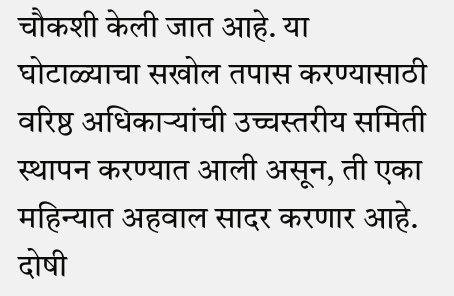चौकशी केली जात आहे. या घोटाळ्याचा सखोल तपास करण्यासाठी वरिष्ठ अधिकाऱ्यांची उच्चस्तरीय समिती स्थापन करण्यात आली असून, ती एका महिन्यात अहवाल सादर करणार आहे. दोषी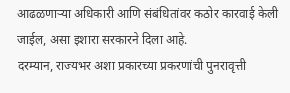आढळणाऱ्या अधिकारी आणि संबंधितांवर कठोर कारवाई केली जाईल, असा इशारा सरकारने दिला आहे.
दरम्यान, राज्यभर अशा प्रकारच्या प्रकरणांची पुनरावृत्ती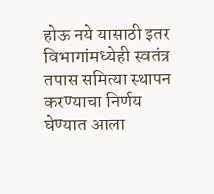होऊ नये यासाठी इतर विभागांमध्येही स्वतंत्र तपास समित्या स्थापन करण्याचा निर्णय घेण्यात आला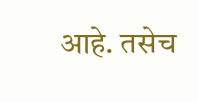आहे. तसेच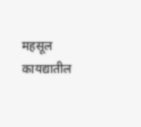महसूल कायद्यातील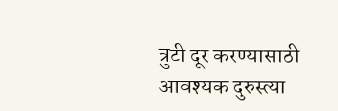त्रुटी दूर करण्यासाठी आवश्यक दुरुस्त्या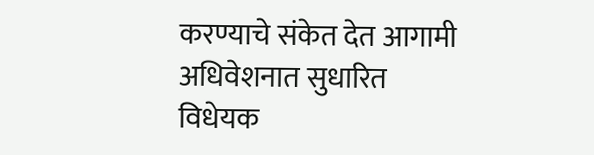करण्याचे संकेत देत आगामी अधिवेशनात सुधारित विधेयक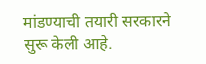मांडण्याची तयारी सरकारने सुरू केली आहे.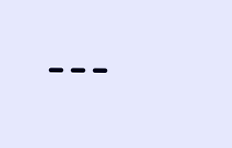---